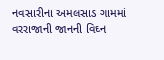નવસારીના અમલસાડ ગામમાં વરરાજાની જાનની વિઘ્ન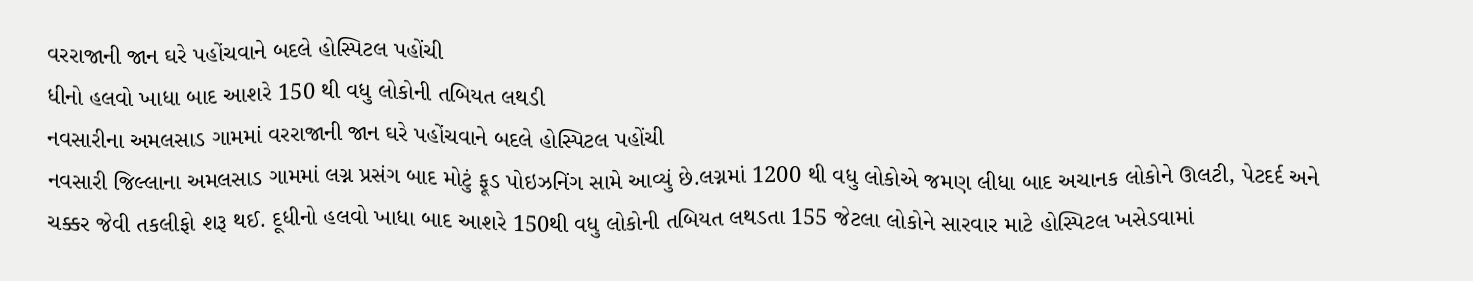વરરાજાની જાન ઘરે પહોંચવાને બદલે હોસ્પિટલ પહોંચી
ધીનો હલવો ખાધા બાદ આશરે 150 થી વધુ લોકોની તબિયત લથડી
નવસારીના અમલસાડ ગામમાં વરરાજાની જાન ઘરે પહોંચવાને બદલે હોસ્પિટલ પહોંચી
નવસારી જિલ્લાના અમલસાડ ગામમાં લગ્ન પ્રસંગ બાદ મોટું ફૂડ પોઇઝનિંગ સામે આવ્યું છે.લગ્નમાં 1200 થી વધુ લોકોએ જમણ લીધા બાદ અચાનક લોકોને ઊલટી, પેટદર્દ અને ચક્કર જેવી તકલીફો શરૂ થઈ. દૂધીનો હલવો ખાધા બાદ આશરે 150થી વધુ લોકોની તબિયત લથડતા 155 જેટલા લોકોને સારવાર માટે હોસ્પિટલ ખસેડવામાં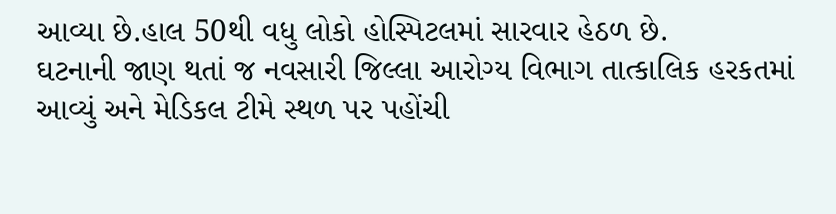આવ્યા છે.હાલ 50થી વધુ લોકો હોસ્પિટલમાં સારવાર હેઠળ છે.
ઘટનાની જાણ થતાં જ નવસારી જિલ્લા આરોગ્ય વિભાગ તાત્કાલિક હરકતમાં આવ્યું અને મેડિકલ ટીમે સ્થળ પર પહોંચી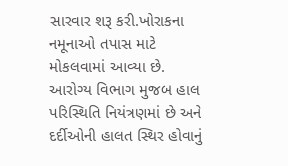સારવાર શરૂ કરી.ખોરાકના નમૂનાઓ તપાસ માટે મોકલવામાં આવ્યા છે.
આરોગ્ય વિભાગ મુજબ હાલ પરિસ્થિતિ નિયંત્રણમાં છે અને દર્દીઓની હાલત સ્થિર હોવાનું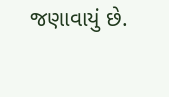જણાવાયું છે.